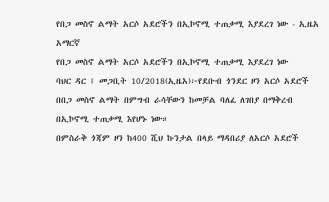የበጋ መስኖ ልማት አርሶ አደሮችን በኢኮኖሚ ተጠቃሚ እያደረገ ነው - ኢዜአ አማርኛ
የበጋ መስኖ ልማት አርሶ አደሮችን በኢኮኖሚ ተጠቃሚ እያደረገ ነው
ባህር ዳር ፤ መጋቢት 10/2018(ኢዜአ)፦የደቡብ ጎንደር ዞን አርሶ አደሮች በበጋ መስኖ ልማት በምግብ ራሳቸውን ከመቻል ባለፈ ለገበያ በማቅረብ በኢኮኖሚ ተጠቃሚ እየሆኑ ነው።
በምስራቅ ጎጃም ዞን ከ400 ሺህ ኩንታል በላይ ማዳበሪያ ለአርሶ አደሮች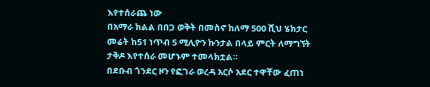እየተሰራጨ ነው
በአማራ ክልል በበጋ ወቅት በመስኖ ከለማ 500 ሺህ ሄክታር መሬት ከ51 ነጥብ 5 ሚሊዮን ኩንታል በላይ ምርት ለማግኘት ታቅዶ እየተሰራ መሆኑም ተመላክቷል።
በደቡብ ጎንደር ዞን የፎገራ ወረዳ አርሶ አደር ተዋቸው ፈጠነ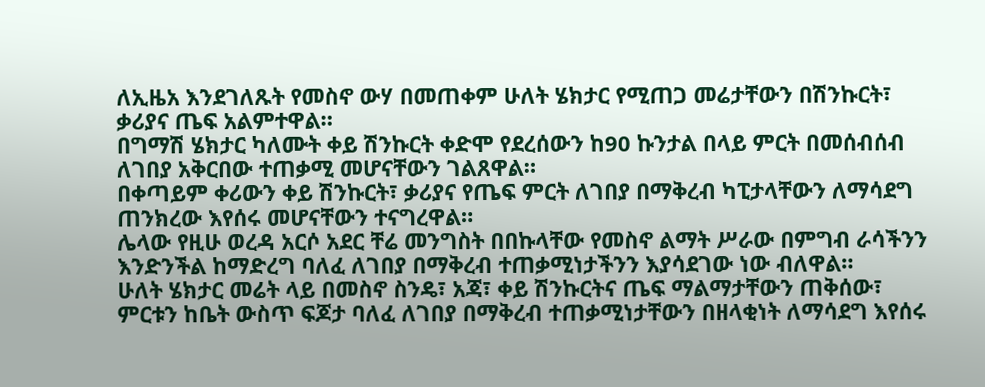ለኢዜአ እንደገለጹት የመስኖ ውሃ በመጠቀም ሁለት ሄክታር የሚጠጋ መሬታቸውን በሽንኩርት፣ ቃሪያና ጤፍ አልምተዋል።
በግማሽ ሄክታር ካለሙት ቀይ ሽንኩርት ቀድሞ የደረሰውን ከ90 ኩንታል በላይ ምርት በመሰብሰብ ለገበያ አቅርበው ተጠቃሚ መሆናቸውን ገልጸዋል።
በቀጣይም ቀሪውን ቀይ ሽንኩርት፣ ቃሪያና የጤፍ ምርት ለገበያ በማቅረብ ካፒታላቸውን ለማሳደግ ጠንክረው እየሰሩ መሆናቸውን ተናግረዋል።
ሌላው የዚሁ ወረዳ አርሶ አደር ቸሬ መንግስት በበኩላቸው የመስኖ ልማት ሥራው በምግብ ራሳችንን እንድንችል ከማድረግ ባለፈ ለገበያ በማቅረብ ተጠቃሚነታችንን እያሳደገው ነው ብለዋል።
ሁለት ሄክታር መሬት ላይ በመስኖ ስንዴ፣ አጃ፣ ቀይ ሽንኩርትና ጤፍ ማልማታቸውን ጠቅሰው፣ ምርቱን ከቤት ውስጥ ፍጆታ ባለፈ ለገበያ በማቅረብ ተጠቃሚነታቸውን በዘላቂነት ለማሳደግ እየሰሩ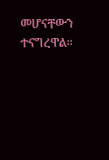መሆናቸውን ተናግረዋል።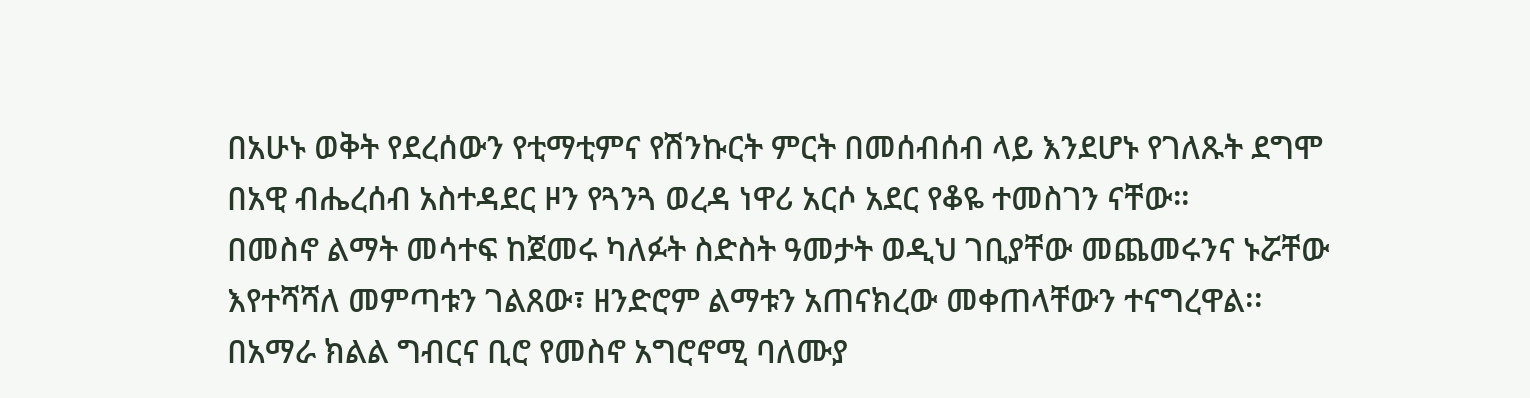በአሁኑ ወቅት የደረሰውን የቲማቲምና የሽንኩርት ምርት በመሰብሰብ ላይ እንደሆኑ የገለጹት ደግሞ በአዊ ብሔረሰብ አስተዳደር ዞን የጓንጓ ወረዳ ነዋሪ አርሶ አደር የቆዬ ተመስገን ናቸው።
በመስኖ ልማት መሳተፍ ከጀመሩ ካለፉት ስድስት ዓመታት ወዲህ ገቢያቸው መጨመሩንና ኑሯቸው እየተሻሻለ መምጣቱን ገልጸው፣ ዘንድሮም ልማቱን አጠናክረው መቀጠላቸውን ተናግረዋል፡፡
በአማራ ክልል ግብርና ቢሮ የመስኖ አግሮኖሚ ባለሙያ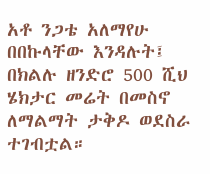አቶ ንጋቴ አለማየሁ በበኩላቸው እንዳሉት፤ በክልሉ ዘንድሮ 500 ሺህ ሄክታር መሬት በመስኖ ለማልማት ታቅዶ ወደስራ ተገብቷል።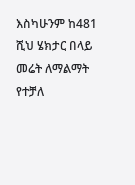እስካሁንም ከ481 ሺህ ሄክታር በላይ መሬት ለማልማት የተቻለ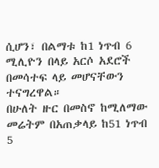ሲሆን፣ በልማቱ ከ1 ነጥብ 6 ሚሊዮን በላይ አርሶ አደሮች በመሳተፍ ላይ መሆናቸውን ተናግረዋል።
በሁለት ዙር በመስኖ ከሚለማው መሬትም በአጠቃላይ ከ51 ነጥብ 5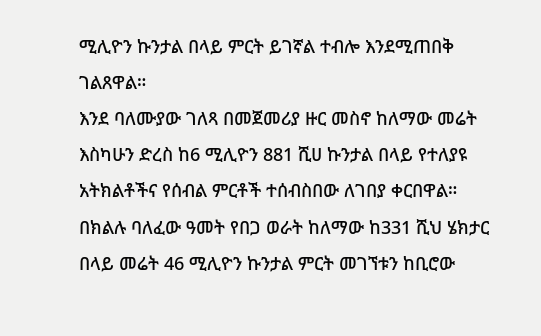ሚሊዮን ኩንታል በላይ ምርት ይገኛል ተብሎ እንደሚጠበቅ ገልጸዋል።
እንደ ባለሙያው ገለጻ በመጀመሪያ ዙር መስኖ ከለማው መሬት እስካሁን ድረስ ከ6 ሚሊዮን 881 ሺሀ ኩንታል በላይ የተለያዩ አትክልቶችና የሰብል ምርቶች ተሰብስበው ለገበያ ቀርበዋል።
በክልሉ ባለፈው ዓመት የበጋ ወራት ከለማው ከ331 ሺህ ሄክታር በላይ መሬት 46 ሚሊዮን ኩንታል ምርት መገኘቱን ከቢሮው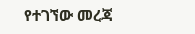የተገኘው መረጃ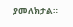ያመለክታል።